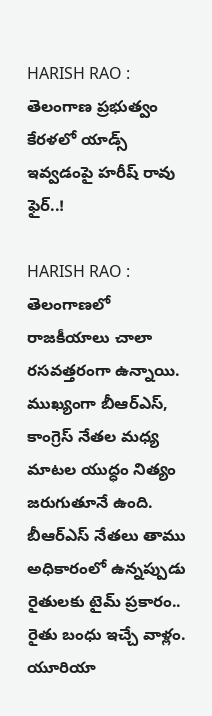HARISH RAO : తెలంగాణ ప్రభుత్వం కేరళలో యాడ్స్ ఇవ్వడంపై హరీష్ రావు ఫైర్..!

HARISH RAO : తెలంగాణ‌లో రాజ‌కీయాలు చాలా ర‌స‌వ‌త్త‌రంగా ఉన్నాయి. ముఖ్యంగా బీఆర్ఎస్, కాంగ్రెస్ నేత‌ల మ‌ధ్య మాట‌ల యుద్ధం నిత్యం జ‌రుగుతూనే ఉంది. బీఆర్ఎస్ నేత‌లు తాము అధికారంలో ఉన్న‌ప్పుడు రైతుల‌కు టైమ్ ప్ర‌కారం.. రైతు బంధు ఇచ్చే వాళ్లం. యూరియా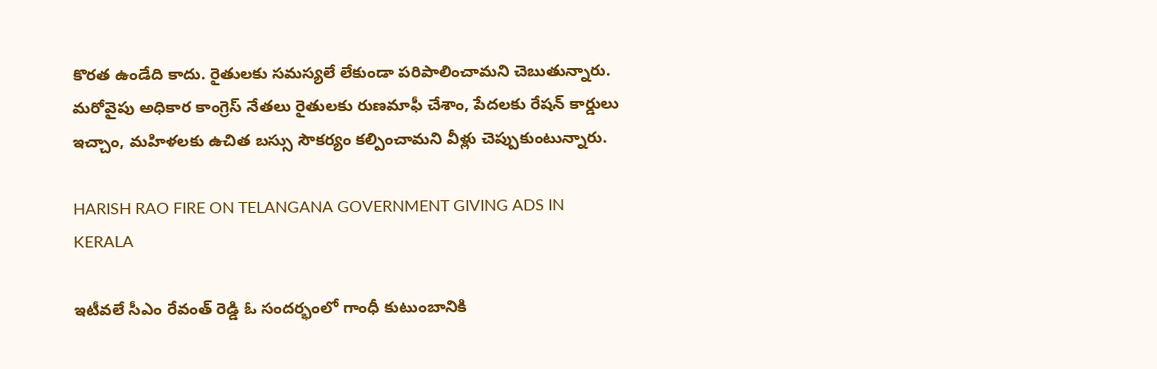కొర‌త ఉండేది కాదు. రైతులకు స‌మ‌స్య‌లే లేకుండా ప‌రిపాలించామ‌ని చెబుతున్నారు. మ‌రోవైపు అధికార కాంగ్రెస్ నేత‌లు రైతుల‌కు రుణ‌మాఫీ చేశాం, పేద‌ల‌కు రేష‌న్ కార్డులు ఇచ్చాం, మ‌హిళ‌ల‌కు ఉచిత బ‌స్సు సౌక‌ర్యం క‌ల్పించామ‌ని వీళ్లు చెప్పుకుంటున్నారు.

HARISH RAO FIRE ON TELANGANA GOVERNMENT GIVING ADS IN KERALA

ఇటీవ‌లే సీఎం రేవంత్ రెడ్డి ఓ సంద‌ర్భంలో గాంధీ కుటుంబానికి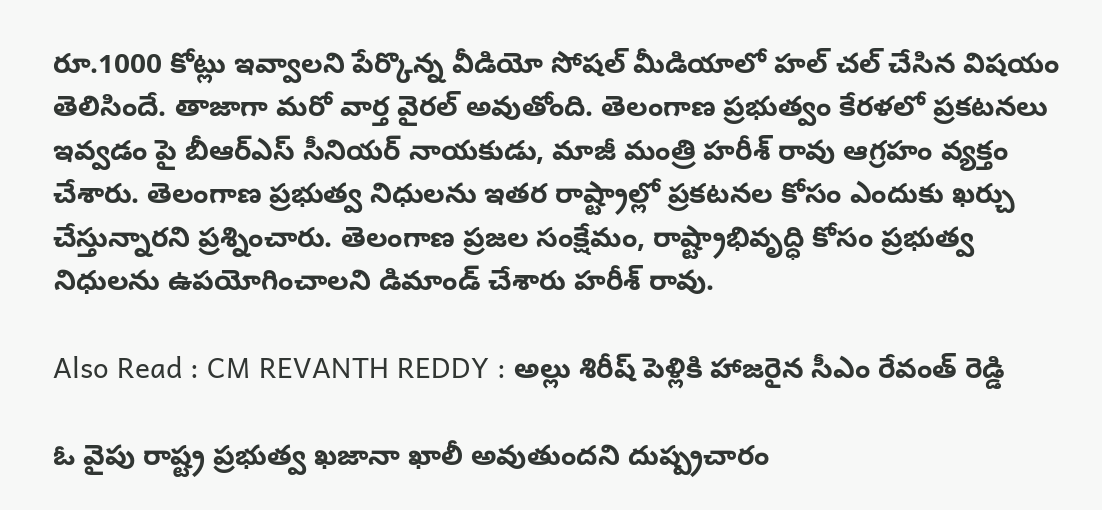రూ.1000 కోట్లు ఇవ్వాల‌ని పేర్కొన్న వీడియో సోష‌ల్ మీడియాలో హ‌ల్ చ‌ల్ చేసిన విష‌యం తెలిసిందే. తాజాగా మ‌రో వార్త వైర‌ల్ అవుతోంది. తెలంగాణ ప్ర‌భుత్వం కేర‌ళలో ప్ర‌క‌ట‌న‌లు ఇవ్వ‌డం పై బీఆర్ఎస్ సీనియ‌ర్ నాయ‌కుడు, మాజీ మంత్రి హ‌రీశ్ రావు ఆగ్ర‌హం వ్య‌క్తం చేశారు. తెలంగాణ ప్ర‌భుత్వ నిధుల‌ను ఇత‌ర రాష్ట్రాల్లో ప్ర‌క‌ట‌న‌ల కోసం ఎందుకు ఖ‌ర్చు చేస్తున్నార‌ని ప్ర‌శ్నించారు. తెలంగాణ ప్ర‌జ‌ల సంక్షేమం, రాష్ట్రాభివృద్ధి కోసం ప్ర‌భుత్వ నిధుల‌ను ఉప‌యోగించాల‌ని డిమాండ్ చేశారు హ‌రీశ్ రావు.

Also Read : CM REVANTH REDDY : అల్లు శిరీష్ పెళ్లికి హాజ‌రైన సీఎం రేవంత్ రెడ్డి

ఓ వైపు రాష్ట్ర ప్ర‌భుత్వ ఖ‌జానా ఖాలీ అవుతుంద‌ని దుష్ప్ర‌చారం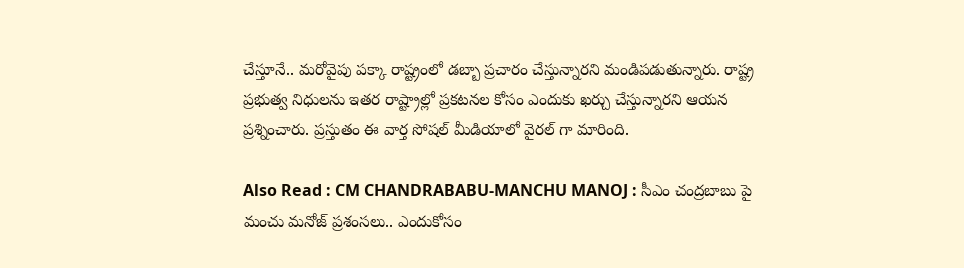చేస్తూనే.. మ‌రోవైపు ప‌క్కా రాష్ట్రంలో డబ్బా ప్ర‌చారం చేస్తున్నార‌ని మండిప‌డుతున్నారు. రాష్ట్ర ప్రభుత్వ నిధులను ఇతర రాష్ట్రాల్లో ప్రకటనల కోసం ఎందుకు ఖర్చు చేస్తున్నారని ఆయన ప్రశ్నించారు. ప్ర‌స్తుతం ఈ వార్త సోష‌ల్ మీడియాలో వైర‌ల్ గా మారింది.

Also Read : CM CHANDRABABU-MANCHU MANOJ : సీఎం చంద్ర‌బాబు పై మంచు మ‌నోజ్ ప్ర‌శంస‌లు.. ఎందుకోసం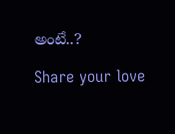అంటే..?

Share your love